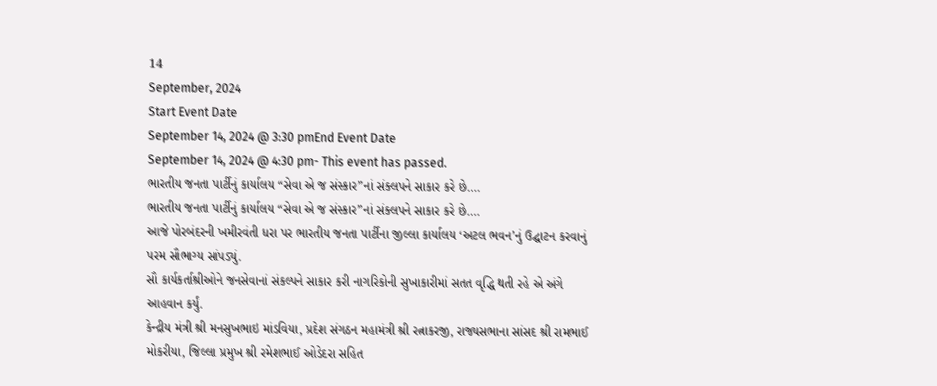14
September, 2024
Start Event Date
September 14, 2024 @ 3:30 pmEnd Event Date
September 14, 2024 @ 4:30 pm- This event has passed.
ભારતીય જનતા પાર્ટીનું કાર્યાલય “સેવા એ જ સંસ્કાર”નાં સંક્લપને સાકાર કરે છે….
ભારતીય જનતા પાર્ટીનું કાર્યાલય “સેવા એ જ સંસ્કાર”નાં સંક્લપને સાકાર કરે છે….
આજે પોરબંદરની ખમીરવંતી ધરા પર ભારતીય જનતા પાર્ટીના જીલ્લા કાર્યાલય ‘અટલ ભવન’નું ઉદ્ઘાટન કરવાનું પરમ સૌભાગ્ય સાંપડ્યું.
સૌ કાર્યકર્તાશ્રીઓને જનસેવાનાં સંકલ્પને સાકાર કરી નાગરિકોની સુખાકારીમાં સતત વૃદ્ધિ થતી રહે એ અંગે આહવાન કર્યું.
કેન્દ્રીય મંત્રી શ્રી મનસુખભાઇ માંડવિયા, પ્રદેશ સંગઠન મહામંત્રી શ્રી રત્નાકરજી, રાજ્યસભાના સાંસદ શ્રી રામભાઈ મોકરીયા, જિલ્લા પ્રમુખ શ્રી રમેશભાઈ ઓડેદરા સહિત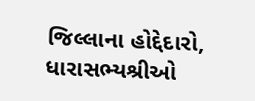જિલ્લાના હોદ્દેદારો, ધારાસભ્યશ્રીઓ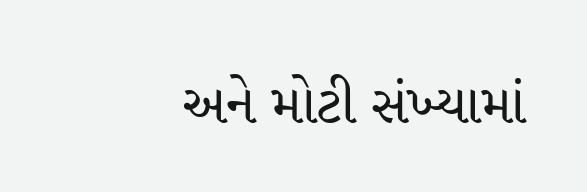અને મોટી સંખ્યામાં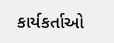કાર્યકર્તાઓ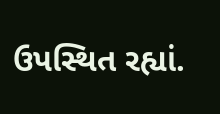ઉપસ્થિત રહ્યાં.